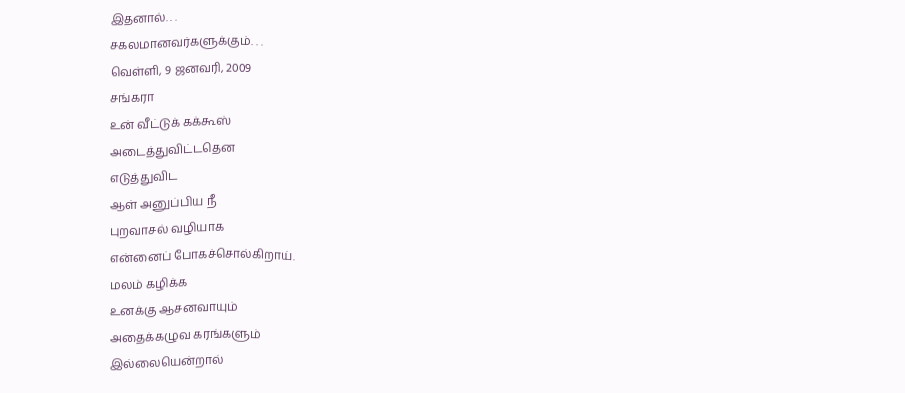இதனால். . .
சகலமானவர்களுக்கும். . .
வெள்ளி, 9 ஜனவரி, 2009
சங்கரா
உன் வீட்டுக் கக்கூஸ்
அடைத்துவிட்டதென
எடுத்துவிட
ஆள் அனுப்பிய நீ
புறவாசல் வழியாக
என்னைப் போகச்சொல்கிறாய்.
மலம் கழிக்க
உனக்கு ஆசனவாயும்
அதைக்கழுவ கரங்களும்
இல்லையென்றால்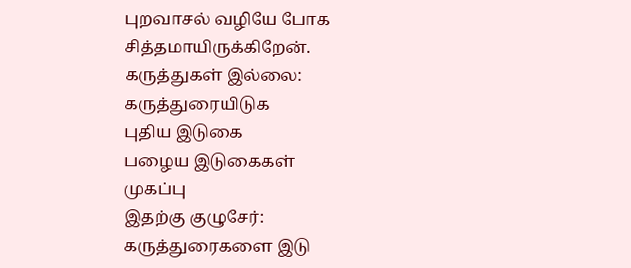புறவாசல் வழியே போக
சித்தமாயிருக்கிறேன்.
கருத்துகள் இல்லை:
கருத்துரையிடுக
புதிய இடுகை
பழைய இடுகைகள்
முகப்பு
இதற்கு குழுசேர்:
கருத்துரைகளை இடு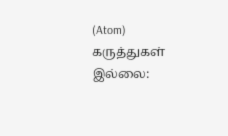(Atom)
கருத்துகள் இல்லை: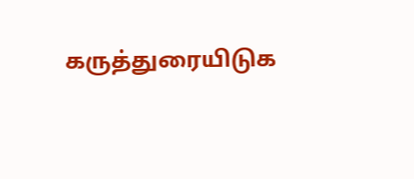கருத்துரையிடுக